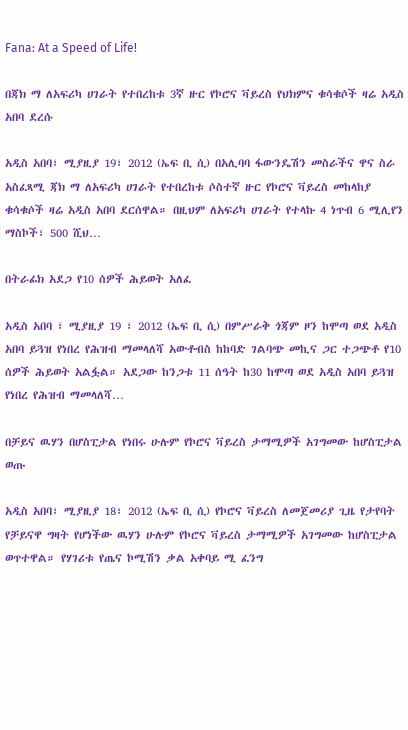Fana: At a Speed of Life!

በጃክ ማ ለአፍሪካ ሀገራት የተበረከቱ 3ኛ ዙር የኮሮና ቫይረስ የህክምና ቁሳቁሶች ዛሬ አዲስ አበባ ደረሱ

አዲስ አበባ፣ ሚያዚያ 19፣ 2012 (ኤፍ ቢ ሲ) በአሊባባ ፋውንዴሽን መስራችና ዋና ስራ አስፈጻሚ ጃክ ማ ለአፍሪካ ሀገራት የተበረከቱ ሶስተኛ ዙር የኮሮና ቫይረስ መከላከያ ቁሳቁሶች ዛሬ አዲስ አበባ ደርሰዋል። በዚህም ለአፍሪካ ሀገራት የተላኩ 4 ነጥብ 6 ሚሊየን ማስኮች፣ 500 ሺህ…

በትራፊክ አደጋ የ10 ሰዎች ሕይወት አለፈ

አዲስ አበባ ፣ ሚያዚያ 19 ፣ 2012 (ኤፍ ቢ ሲ) በምሥራቅ ጎጃም ዞን ከሞጣ ወደ አዲስ አበባ ይጓዝ የነበረ የሕዝብ ማመላለሻ አውቶብስ ከከባድ ገልባጭ መኪና ጋር ተጋጭቶ የ10 ሰዎች ሕይወት አልፏል። አደጋው ከንጋቱ 11 ሰዓት ከ30 ከሞጣ ወደ አዲስ አበባ ይጓዝ የነበረ የሕዝብ ማመላለሻ…

በቻይና ዉሃን በሆስፒታል የነበሩ ሁሉም የኮሮና ቫይረስ ታማሚዎች አገግመው ከሆስፒታል ወጡ

አዲስ አበባ፣ ሚያዚያ 18፣ 2012 (ኤፍ ቢ ሲ) የኮሮና ቫይረስ ለመጀመሪያ ጊዜ የታየባት የቻይናዋ ግዛት የሆነችው ዉሃን ሁሉም የኮሮና ቫይረስ ታማሚዎች አገግመው ከሆስፒታል ወጥተዋል። የሃገሪቱ የጤና ኮሚሽን ቃል አቀባይ ሚ ፈንግ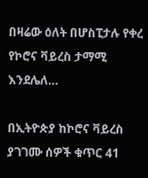በዛሬው ዕለት በሆስፒታሉ የቀረ የኮሮና ቫይረስ ታማሚ እንደሌለ…

በኢትዮጵያ ከኮሮና ቫይረስ ያገገሙ ሰዎች ቁጥር 41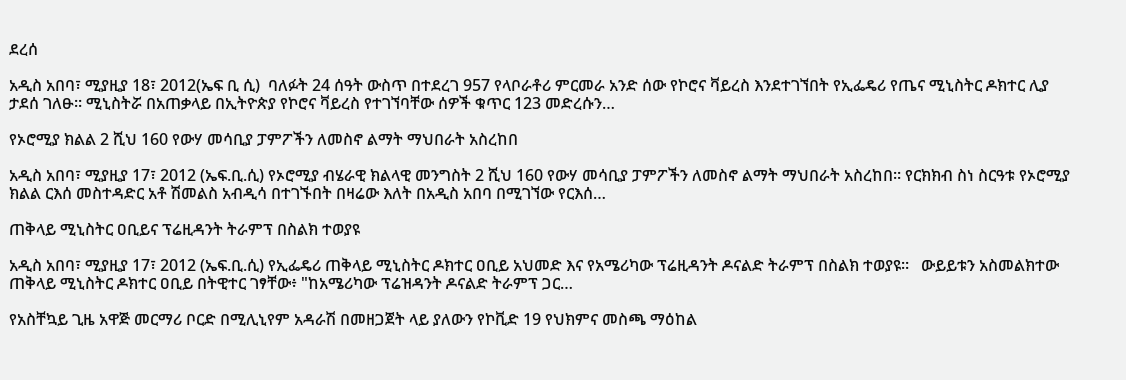ደረሰ

አዲስ አበባ፣ ሚያዚያ 18፣ 2012(ኤፍ ቢ ሲ)  ባለፉት 24 ሰዓት ውስጥ በተደረገ 957 የላቦራቶሪ ምርመራ አንድ ሰው የኮሮና ቫይረስ እንደተገኘበት የኢፌዴሪ የጤና ሚኒስትር ዶክተር ሊያ ታደሰ ገለፁ። ሚኒስትሯ በአጠቃላይ በኢትዮጵያ የኮሮና ቫይረስ የተገኘባቸው ሰዎች ቁጥር 123 መድረሱን…

የኦሮሚያ ክልል 2 ሺህ 160 የውሃ መሳቢያ ፓምፖችን ለመስኖ ልማት ማህበራት አስረከበ

አዲስ አበባ፣ ሚያዚያ 17፣ 2012 (ኤፍ.ቢ.ሲ) የኦሮሚያ ብሄራዊ ክልላዊ መንግስት 2 ሺህ 160 የውሃ መሳቢያ ፓምፖችን ለመስኖ ልማት ማህበራት አስረከበ። የርክክብ ስነ ስርዓቱ የኦሮሚያ ክልል ርእሰ መስተዳድር አቶ ሽመልስ አብዲሳ በተገኙበት በዛሬው እለት በአዲስ አበባ በሚገኘው የርእሰ…

ጠቅላይ ሚኒስትር ዐቢይና ፕሬዚዳንት ትራምፕ በስልክ ተወያዩ

አዲስ አበባ፣ ሚያዚያ 17፣ 2012 (ኤፍ.ቢ.ሲ) የኢፌዴሪ ጠቅላይ ሚኒስትር ዶክተር ዐቢይ አህመድ እና የአሜሪካው ፕሬዚዳንት ዶናልድ ትራምፕ በስልክ ተወያዩ።   ውይይቱን አስመልክተው ጠቅላይ ሚኒስትር ዶክተር ዐቢይ በትዊተር ገፃቸው፥ "ከአሜሪካው ፕሬዝዳንት ዶናልድ ትራምፕ ጋር…

የአስቸኳይ ጊዜ አዋጅ መርማሪ ቦርድ በሚሊኒየም አዳራሽ በመዘጋጀት ላይ ያለውን የኮቪድ 19 የህክምና መስጫ ማዕከል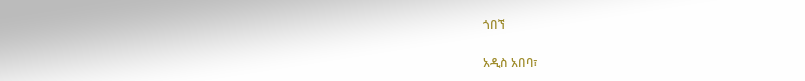ጎበኘ

አዲስ አበባ፣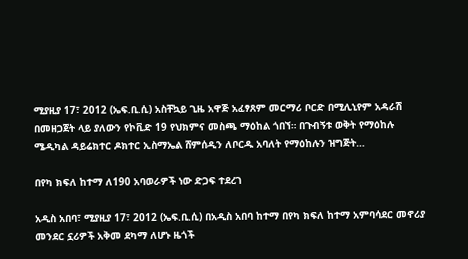ሚያዚያ 17፣ 2012 (ኤፍ.ቢ.ሲ) አስቸኳይ ጊዜ አዋጅ አፈፃጸም መርማሪ ቦርድ በሚሊኒየም አዳራሽ በመዘጋጀት ላይ ያለውን የኮቪድ 19 የህክምና መስጫ ማዕከል ጎበኘ። በጉብኝቱ ወቅት የማዕከሉ ሜዲካል ዳይሬክተር ዶክተር ኢስማኤል ሸምሰዲን ለቦርዱ አባለት የማዕከሉን ዝግጅት…

በየካ ክፍለ ከተማ ለ190 አባወራዎች ነው ድጋፍ ተደረገ

አዲስ አበባ፣ ሚያዚያ 17፣ 2012 (ኤፍ.ቢ.ሲ) በአዲስ አበባ ከተማ በየካ ክፍለ ከተማ አምባሳደር መኖሪያ መንደር ኗሪዎች አቅመ ደካማ ለሆኑ ዜጎች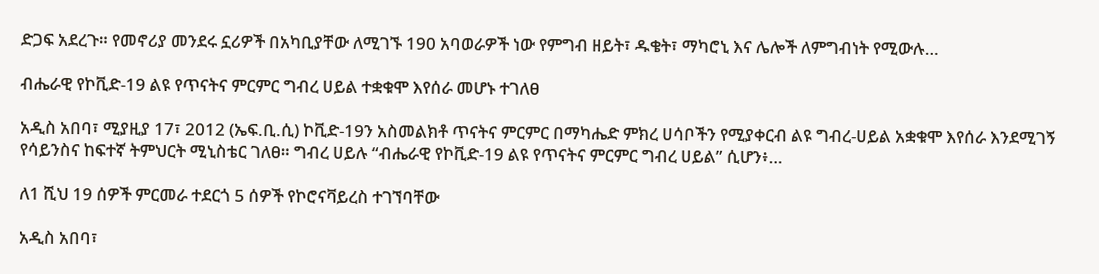ድጋፍ አደረጉ። የመኖሪያ መንደሩ ኗሪዎች በአካቢያቸው ለሚገኙ 190 አባወራዎች ነው የምግብ ዘይት፣ ዱቄት፣ ማካሮኒ እና ሌሎች ለምግብነት የሚውሉ…

ብሔራዊ የኮቪድ-19 ልዩ የጥናትና ምርምር ግብረ ሀይል ተቋቁሞ እየሰራ መሆኑ ተገለፀ

አዲስ አበባ፣ ሚያዚያ 17፣ 2012 (ኤፍ.ቢ.ሲ) ኮቪድ-19ን አስመልክቶ ጥናትና ምርምር በማካሔድ ምክረ ሀሳቦችን የሚያቀርብ ልዩ ግብረ-ሀይል አቋቁሞ እየሰራ እንደሚገኝ የሳይንስና ከፍተኛ ትምህርት ሚኒስቴር ገለፀ። ግብረ ሀይሉ “ብሔራዊ የኮቪድ-19 ልዩ የጥናትና ምርምር ግብረ ሀይል” ሲሆን፥…

ለ1 ሺህ 19 ሰዎች ምርመራ ተደርጎ 5 ሰዎች የኮሮናቫይረስ ተገኘባቸው

አዲስ አበባ፣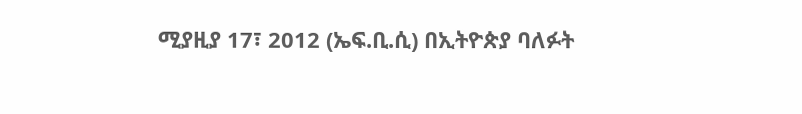ሚያዚያ 17፣ 2012 (ኤፍ.ቢ.ሲ) በኢትዮጵያ ባለፉት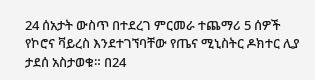24 ሰአታት ውስጥ በተደረገ ምርመራ ተጨማሪ 5 ሰዎች የኮሮና ቫይረስ እንደተገኘባቸው የጤና ሚኒስትር ዶክተር ሊያ ታደሰ አስታወቁ። በ24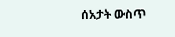ሰአታት ውስጥ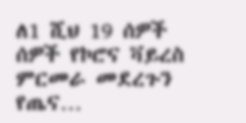ለ1 ሺህ 19 ሰዎች ሰዎች የኮሮና ቫይረስ ምርመራ መደረጉን የጤና…